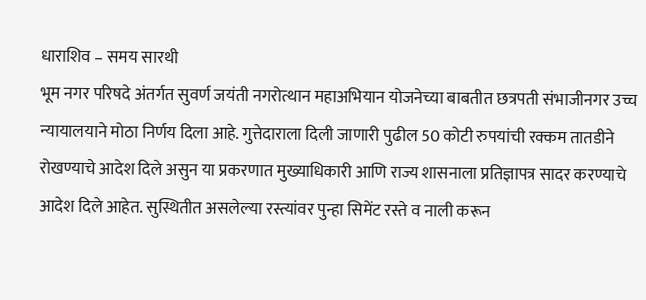धाराशिव – समय सारथी
भूम नगर परिषदे अंतर्गत सुवर्ण जयंती नगरोत्थान महाअभियान योजनेच्या बाबतीत छत्रपती संभाजीनगर उच्च न्यायालयाने मोठा निर्णय दिला आहे. गुत्तेदाराला दिली जाणारी पुढील 50 कोटी रुपयांची रक्कम तातडीने रोखण्याचे आदेश दिले असुन या प्रकरणात मुख्याधिकारी आणि राज्य शासनाला प्रतिज्ञापत्र सादर करण्याचे आदेश दिले आहेत. सुस्थितीत असलेल्या रस्त्यांवर पुन्हा सिमेंट रस्ते व नाली करून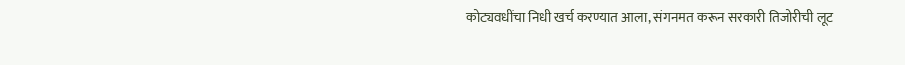कोट्यवधींचा निधी खर्च करण्यात आला, संगनमत करून सरकारी तिजोरीची लूट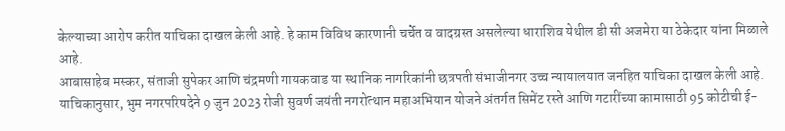केल्याच्या आरोप करीत याचिका दाखल केली आहे. हे काम विविध कारणानी चर्चेत व वादग्रस्त असलेल्या धाराशिव येथील डी सी अजमेरा या ठेकेदार यांना मिळाले आहे.
आबासाहेब मस्कर, संताजी सुपेकर आणि चंद्रमणी गायकवाड या स्थानिक नागरिकांनी छत्रपती संभाजीनगर उच्च न्यायालयात जनहित याचिका दाखल केली आहे. याचिकानुसार, भुम नगरपरिषदेने 9 जुन 2023 रोजी सुवर्ण जयंती नगरोत्थान महाअभियान योजने अंतर्गत सिमेंट रस्ते आणि गटारींच्या कामासाठी 95 कोटीची ई-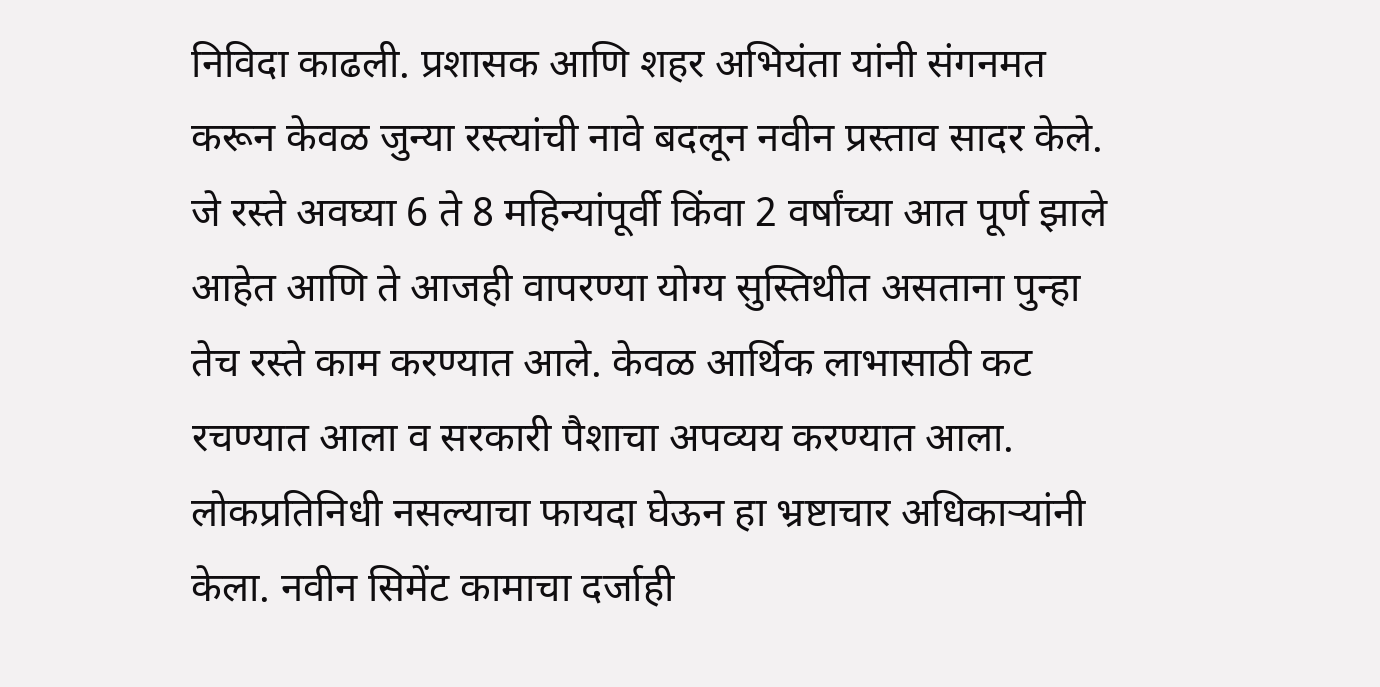निविदा काढली. प्रशासक आणि शहर अभियंता यांनी संगनमत करून केवळ जुन्या रस्त्यांची नावे बदलून नवीन प्रस्ताव सादर केले.
जे रस्ते अवघ्या 6 ते 8 महिन्यांपूर्वी किंवा 2 वर्षांच्या आत पूर्ण झाले आहेत आणि ते आजही वापरण्या योग्य सुस्तिथीत असताना पुन्हा तेच रस्ते काम करण्यात आले. केवळ आर्थिक लाभासाठी कट रचण्यात आला व सरकारी पैशाचा अपव्यय करण्यात आला. लोकप्रतिनिधी नसल्याचा फायदा घेऊन हा भ्रष्टाचार अधिकाऱ्यांनी केला. नवीन सिमेंट कामाचा दर्जाही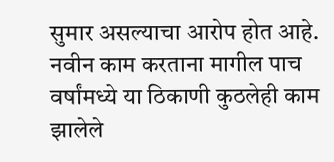सुमार असल्याचा आरोप होत आहे.
नवीन काम करताना मागील पाच वर्षांमध्ये या ठिकाणी कुठलेही काम झालेले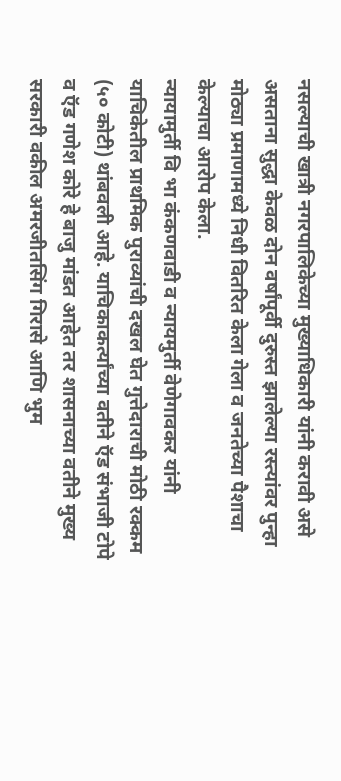नसल्याची खात्री नगरपालिकेच्या मुख्याधिकारी यांनी करावी असे असताना सुद्धा केवळ दोन वर्षांपूर्वी दुरुस्त झालेल्या रस्त्यांवर पुन्हा मोठ्या प्रमाणामध्ये निधी वितरित केला गेला व जनतेच्या पैशाचा केल्याचा आरोप केला.
न्यायामुर्ती वि भा कंकणवाडी व न्यायमुर्ती वेणेगावकर यांनी याचिकेतील प्राथमिक पुराव्यांची दखल घेत गुत्तेदाराची मोठी रक्कम (५० कोटी) थांबवली आहे. याचिकाकर्त्यांच्या वतीने ऍड संभाजी टोपे व ऍड गणेश कोरे हे बाजु मांडत आहेत तर शासनाच्या वतीने मुख्य सरकारी वकील अमरजीतसिंग गिरासे आणि भुम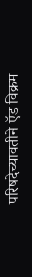परिषदेच्यावतीने ऍड विक्रम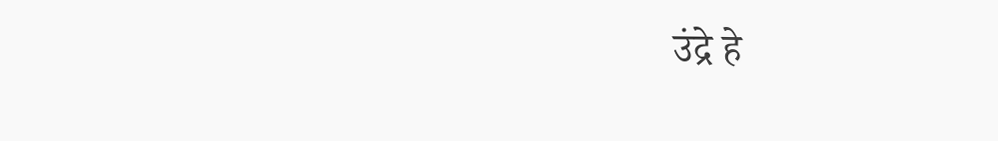उंद्रे हे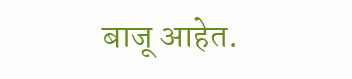बाजू आहेत.